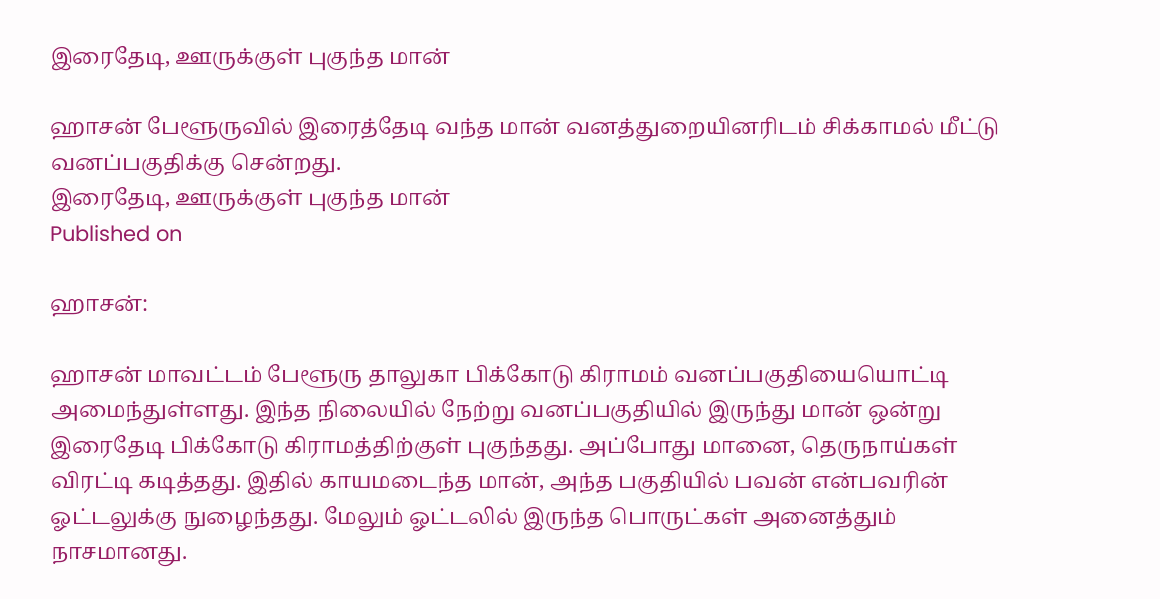இரைதேடி, ஊருக்குள் புகுந்த மான்

ஹாசன் பேளூருவில் இரைத்தேடி வந்த மான் வனத்துறையினரிடம் சிக்காமல் மீட்டு வனப்பகுதிக்கு சென்றது.
இரைதேடி, ஊருக்குள் புகுந்த மான்
Published on

ஹாசன்:

ஹாசன் மாவட்டம் பேளூரு தாலுகா பிக்கோடு கிராமம் வனப்பகுதியையொட்டி அமைந்துள்ளது. இந்த நிலையில் நேற்று வனப்பகுதியில் இருந்து மான் ஒன்று இரைதேடி பிக்கோடு கிராமத்திற்குள் புகுந்தது. அப்போது மானை, தெருநாய்கள் விரட்டி கடித்தது. இதில் காயமடைந்த மான், அந்த பகுதியில் பவன் என்பவரின் ஓட்டலுக்கு நுழைந்தது. மேலும் ஓட்டலில் இருந்த பொருட்கள் அனைத்தும் நாசமானது.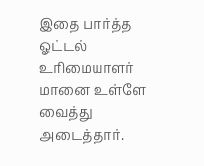இதை பார்த்த ஓட்டல் உரிமையாளர் மானை உள்ளே வைத்து அடைத்தார்.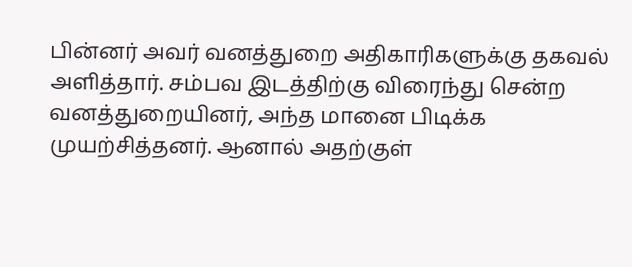பின்னர் அவர் வனத்துறை அதிகாரிகளுக்கு தகவல் அளித்தார். சம்பவ இடத்திற்கு விரைந்து சென்ற வனத்துறையினர், அந்த மானை பிடிக்க முயற்சித்தனர். ஆனால் அதற்குள்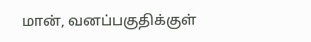மான், வனப்பகுதிக்குள்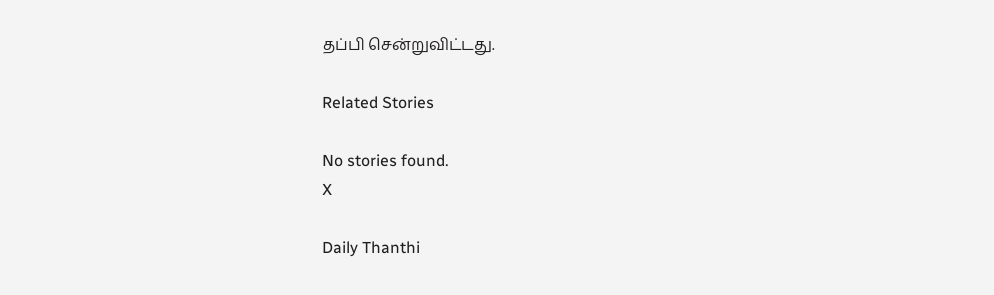தப்பி சென்றுவிட்டது.

Related Stories

No stories found.
X

Daily Thanthi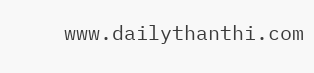www.dailythanthi.com